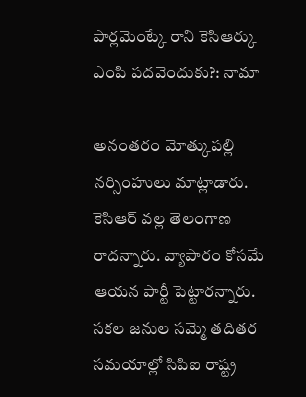పార్లమెంట్కే రాని కెసిఆర్కు ఎంపి పదవెందుకు?: నామా

అనంతరం మోత్కుపల్లి నర్సింహులు మాట్లాడారు. కెసిఆర్ వల్ల తెలంగాణ రాదన్నారు. వ్యాపారం కోసమే ఆయన పార్టీ పెట్టారన్నారు. సకల జనుల సమ్మె తదితర సమయాల్లో సిపిఐ రాష్ట్ర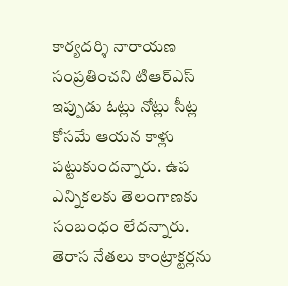కార్యదర్శి నారాయణ సంప్రతించని టిఆర్ఎస్ ఇప్పుడు ఓట్లు నోట్లు సీట్ల కోసమే ఆయన కాళ్లు పట్టుకుందన్నారు. ఉప ఎన్నికలకు తెలంగాణకు సంబంధం లేదన్నారు. తెరాస నేతలు కాంట్రాక్టర్లను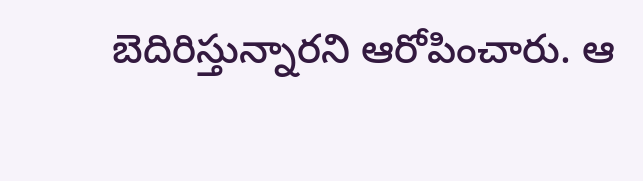బెదిరిస్తున్నారని ఆరోపించారు. ఆ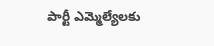పార్టీ ఎమ్మెల్యేలకు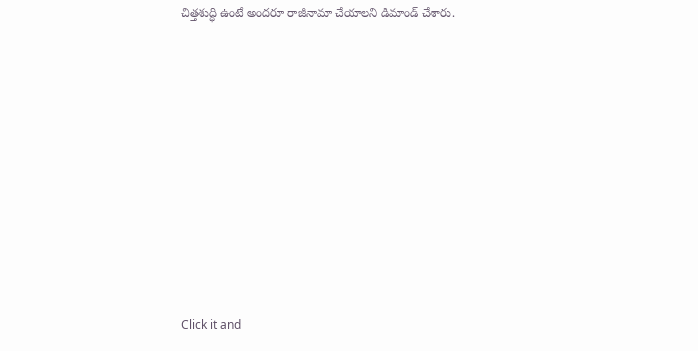చిత్తశుద్ధి ఉంటే అందరూ రాజీనామా చేయాలని డిమాండ్ చేశారు.












Click it and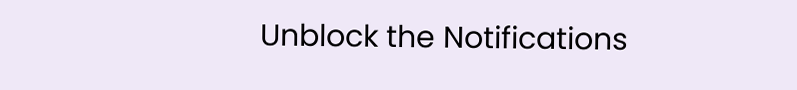Unblock the Notifications